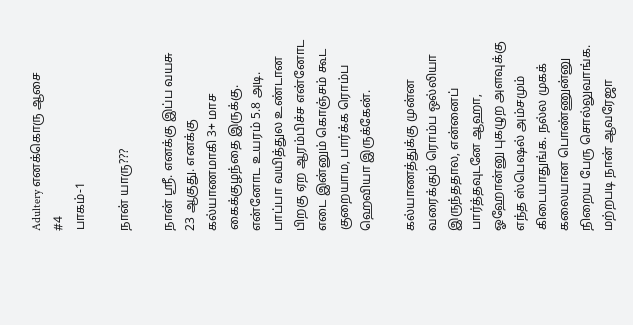Adultery எனக்கொரு ஆசை
#4
பாகம்-1

நான் யாரு???

நான் ஸ்ரீ. எனக்கு இப்ப வயசு 23 ஆகுது. எனக்கு கல்யாணமாகி 3+ மாச கைக்குழந்தை இருக்கு. என்னோட உயரம் 5.8 அடி. பாப்பா வயித்துல உண்டான பிறகு ஏற ஆரம்பிச்ச என்னோட எடை இன்னும் கொஞ்சம் கூட குறையாம, பார்க்க ரொம்ப ஹெவியா இருக்கேன்.

கல்யாணத்துக்கு முன்ன வரைக்கும் ரொம்ப ஒல்லியா இருந்ததால, என்னைப் பார்த்தவுடனே ஆஹா, ஓஹோன்னு புகழுற அளவுக்கு எந்த ஸ்பெஷல் அம்சமும் கிடையாதுங்க. நல்ல முகக் கலையான பொண்ணுன்னு நிறைய பேரு சொல்லுவாங்க. மற்றபடி நான் ஆவரேஜா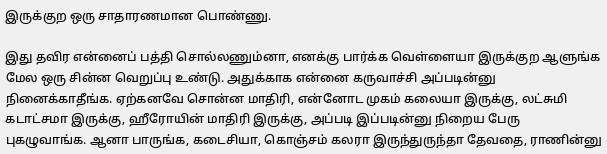இருக்குற ஒரு சாதாரணமான பொண்ணு.

இது தவிர என்னைப் பத்தி சொல்லணும்னா, எனக்கு பார்க்க வெள்ளையா இருக்குற ஆளுங்க மேல ஒரு சின்ன வெறுப்பு உண்டு. அதுக்காக என்னை கருவாச்சி அப்படின்னு நினைக்காதீங்க. ஏற்கனவே சொன்ன மாதிரி, என்னோட முகம் கலையா இருக்கு, லட்சுமி கடாட்சமா இருக்கு, ஹீரோயின் மாதிரி இருக்கு, அப்படி இப்படின்னு நிறைய பேரு புகழுவாங்க. ஆனா பாருங்க, கடைசியா, கொஞ்சம் கலரா இருந்துருந்தா தேவதை, ராணின்னு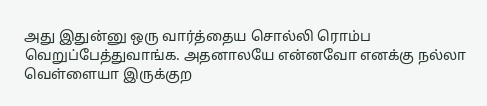அது இதுன்னு ஒரு வார்த்தைய சொல்லி ரொம்ப வெறுப்பேத்துவாங்க. அதனாலயே என்னவோ எனக்கு நல்லா வெள்ளையா இருக்குற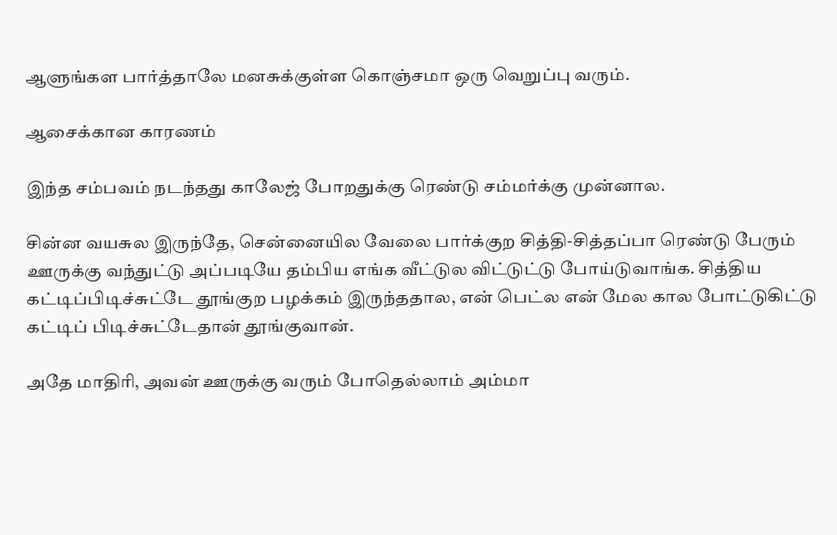ஆளுங்கள பார்த்தாலே மனசுக்குள்ள கொஞ்சமா ஒரு வெறுப்பு வரும்.

ஆசைக்கான காரணம்

இந்த சம்பவம் நடந்தது காலேஜ் போறதுக்கு ரெண்டு சம்மர்க்கு முன்னால.

சின்ன வயசுல இருந்தே, சென்னையில வேலை பார்க்குற சித்தி-சித்தப்பா ரெண்டு பேரும் ஊருக்கு வந்துட்டு அப்படியே தம்பிய எங்க வீட்டுல விட்டுட்டு போய்டுவாங்க. சித்திய கட்டிப்பிடிச்சுட்டே தூங்குற பழக்கம் இருந்ததால, என் பெட்ல என் மேல கால போட்டுகிட்டு கட்டிப் பிடிச்சுட்டேதான் தூங்குவான்.

அதே மாதிரி, அவன் ஊருக்கு வரும் போதெல்லாம் அம்மா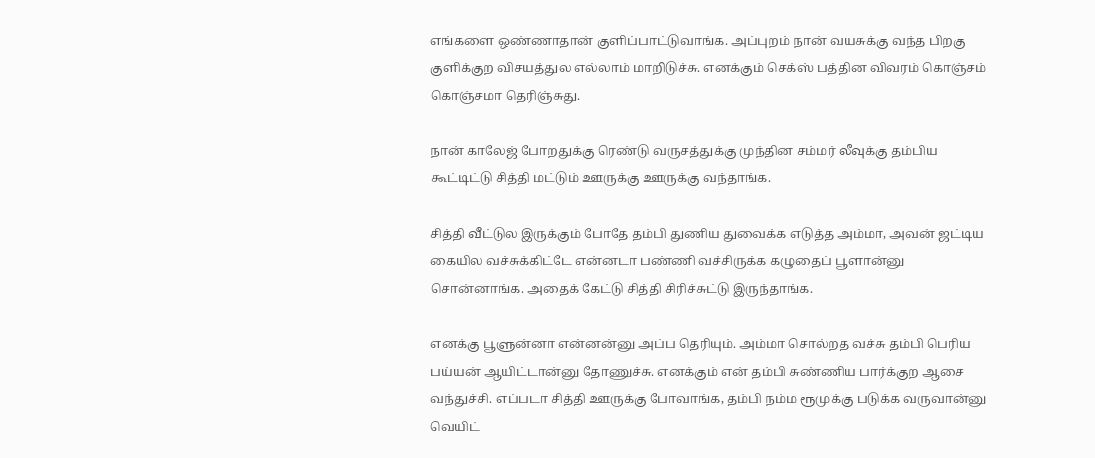எங்களை ஒண்ணாதான் குளிப்பாட்டுவாங்க. அப்புறம் நான் வயசுக்கு வந்த பிறகு குளிக்குற விசயத்துல எல்லாம் மாறிடுச்சு. எனக்கும் செக்ஸ் பத்தின விவரம் கொஞ்சம் கொஞ்சமா தெரிஞ்சுது.

நான் காலேஜ் போறதுக்கு ரெண்டு வருசத்துக்கு முந்தின சம்மர் லீவுக்கு தம்பிய கூட்டிட்டு சித்தி மட்டும் ஊருக்கு ஊருக்கு வந்தாங்க.

சித்தி வீட்டுல இருக்கும் போதே தம்பி துணிய துவைக்க எடுத்த அம்மா, அவன் ஜட்டிய கையில வச்சுக்கிட்டே என்னடா பண்ணி வச்சிருக்க கழுதைப் பூளான்னு சொன்னாங்க. அதைக் கேட்டு சித்தி சிரிச்சுட்டு இருந்தாங்க.

எனக்கு பூளுன்னா என்னன்னு அப்ப தெரியும். அம்மா சொல்றத வச்சு தம்பி பெரிய பய்யன் ஆயிட்டான்னு தோணுச்சு. எனக்கும் என் தம்பி சுண்ணிய பார்க்குற ஆசை வந்துச்சி. எப்படா சித்தி ஊருக்கு போவாங்க, தம்பி நம்ம ரூமுக்கு படுக்க வருவான்னு வெயிட்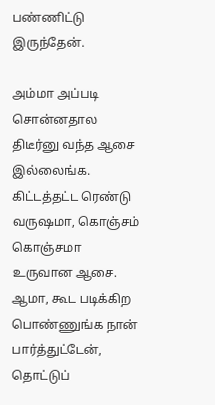பண்ணிட்டு இருந்தேன்.

அம்மா அப்படி சொன்னதால திடீர்னு வந்த ஆசை இல்லைங்க. கிட்டத்தட்ட ரெண்டு வருஷமா, கொஞ்சம் கொஞ்சமா உருவான ஆசை. ஆமா, கூட படிக்கிற பொண்ணுங்க நான் பார்த்துட்டேன், தொட்டுப்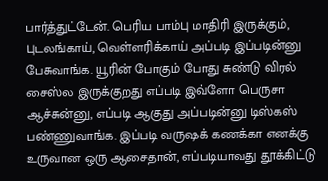பார்த்துட்டேன். பெரிய பாம்பு மாதிரி இருக்கும், புடலங்காய், வெள்ளரிக்காய் அப்படி இப்படின்னு பேசுவாங்க. யூரின் போகும் போது சுண்டு விரல் சைஸ்ல இருக்குறது எப்படி இவ்ளோ பெருசா ஆச்சுன்னு, எப்படி ஆகுது அப்படின்னு டிஸ்கஸ் பண்ணுவாங்க. இப்படி வருஷக் கணக்கா எனக்கு உருவான ஒரு ஆசைதான், எப்படியாவது தூக்கிட்டு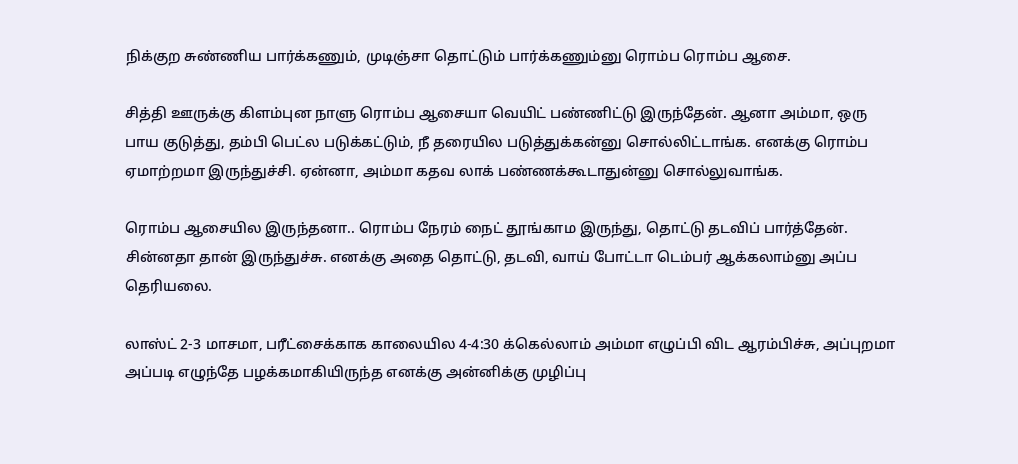நிக்குற சுண்ணிய பார்க்கணும், முடிஞ்சா தொட்டும் பார்க்கணும்னு ரொம்ப ரொம்ப ஆசை.

சித்தி ஊருக்கு கிளம்புன நாளு ரொம்ப ஆசையா வெயிட் பண்ணிட்டு இருந்தேன். ஆனா அம்மா, ஒரு பாய குடுத்து, தம்பி பெட்ல படுக்கட்டும், நீ தரையில படுத்துக்கன்னு சொல்லிட்டாங்க. எனக்கு ரொம்ப ஏமாற்றமா இருந்துச்சி. ஏன்னா, அம்மா கதவ லாக் பண்ணக்கூடாதுன்னு சொல்லுவாங்க.

ரொம்ப ஆசையில இருந்தனா.. ரொம்ப நேரம் நைட் தூங்காம இருந்து, தொட்டு தடவிப் பார்த்தேன். சின்னதா தான் இருந்துச்சு. எனக்கு அதை தொட்டு, தடவி, வாய் போட்டா டெம்பர் ஆக்கலாம்னு அப்ப தெரியலை.

லாஸ்ட் 2-3 மாசமா, பரீட்சைக்காக காலையில 4-4:30 க்கெல்லாம் அம்மா எழுப்பி விட ஆரம்பிச்சு, அப்புறமா அப்படி எழுந்தே பழக்கமாகியிருந்த எனக்கு அன்னிக்கு முழிப்பு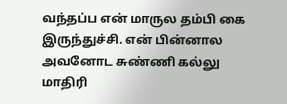வந்தப்ப என் மாருல தம்பி கை இருந்துச்சி. என் பின்னால அவனோட சுண்ணி கல்லு மாதிரி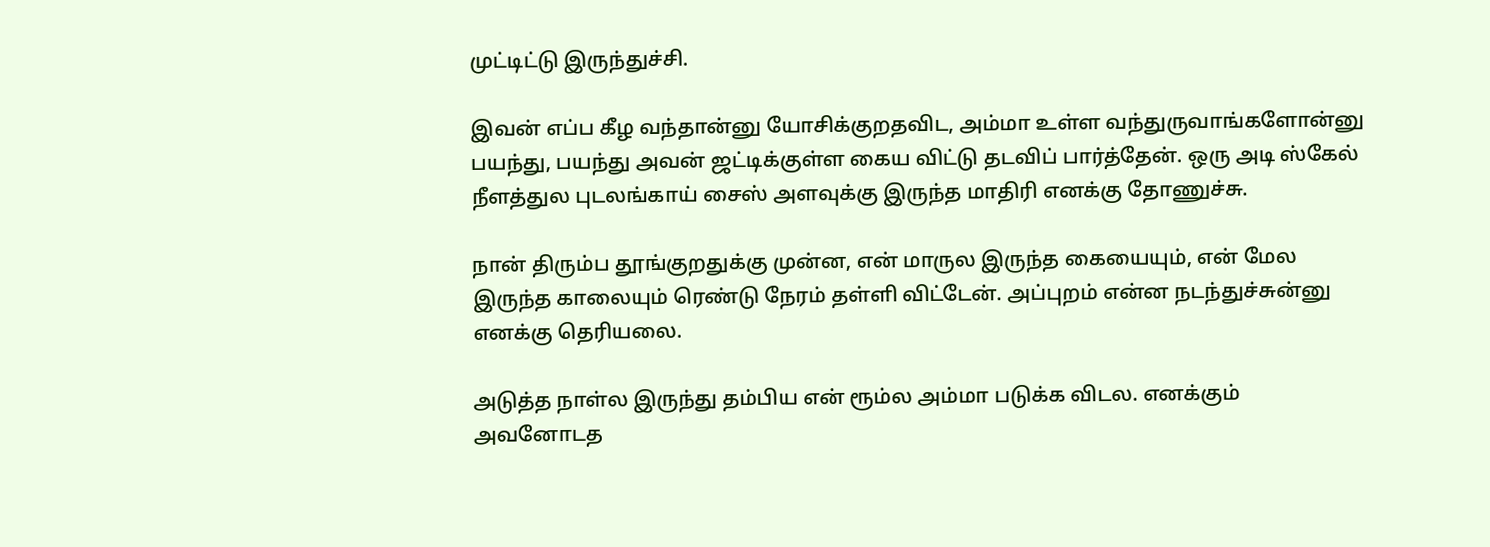முட்டிட்டு இருந்துச்சி.

இவன் எப்ப கீழ வந்தான்னு யோசிக்குறதவிட, அம்மா உள்ள வந்துருவாங்களோன்னு பயந்து, பயந்து அவன் ஜட்டிக்குள்ள கைய விட்டு தடவிப் பார்த்தேன். ஒரு அடி ஸ்கேல் நீளத்துல புடலங்காய் சைஸ் அளவுக்கு இருந்த மாதிரி எனக்கு தோணுச்சு.

நான் திரும்ப தூங்குறதுக்கு முன்ன, என் மாருல இருந்த கையையும், என் மேல இருந்த காலையும் ரெண்டு நேரம் தள்ளி விட்டேன். அப்புறம் என்ன நடந்துச்சுன்னு எனக்கு தெரியலை.

அடுத்த நாள்ல இருந்து தம்பிய என் ரூம்ல அம்மா படுக்க விடல. எனக்கும் அவனோடத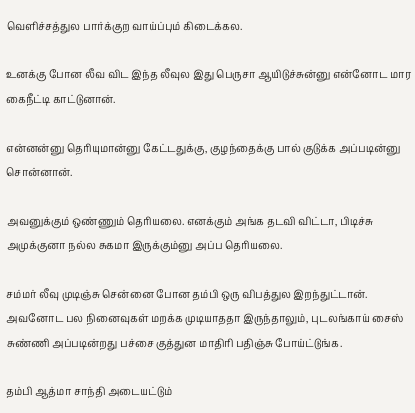வெளிச்சத்துல பார்க்குற வாய்ப்பும் கிடைக்கல.

உனக்கு போன லீவ விட இந்த லீவுல இது பெருசா ஆயிடுச்சுன்னு என்னோட மார கைநீட்டி காட்டுனான்.

என்னன்னு தெரியுமான்னு கேட்டதுக்கு, குழந்தைக்கு பால் குடுக்க அப்படின்னு சொன்னான்.

அவனுக்கும் ஒண்ணும் தெரியலை. எனக்கும் அங்க தடவி விட்டா, பிடிச்சு அமுக்குனா நல்ல சுகமா இருக்கும்னு அப்ப தெரியலை.

சம்மர் லீவு முடிஞ்சு சென்னை போன தம்பி ஒரு விபத்துல இறந்துட்டான். அவனோட பல நினைவுகள் மறக்க முடியாததா இருந்தாலும், புடலங்காய் சைஸ் சுண்ணி அப்படின்றது பச்சை குத்துன மாதிரி பதிஞ்சு போய்ட்டுங்க.

தம்பி ஆத்மா சாந்தி அடையட்டும்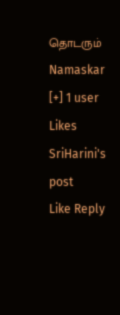தொடரும்
Namaskar
[+] 1 user Likes SriHarini's post
Like Reply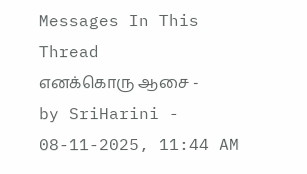Messages In This Thread
எனக்கொரு ஆசை - by SriHarini - 08-11-2025, 11:44 AM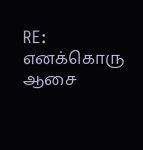RE: எனக்கொரு ஆசை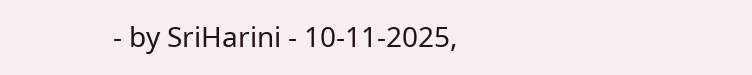- by SriHarini - 10-11-2025,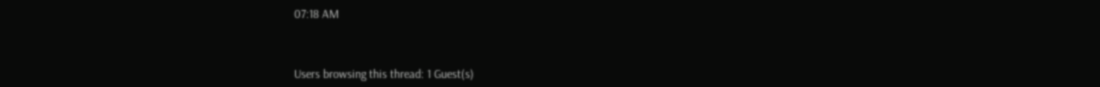07:18 AM



Users browsing this thread: 1 Guest(s)